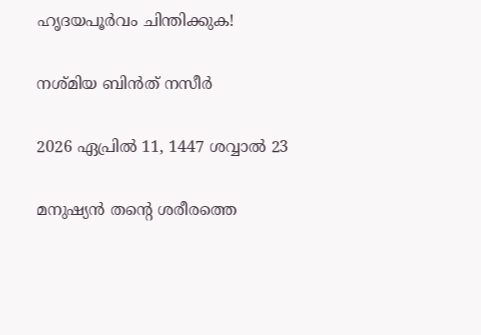ഹൃദയപൂർവം ചിന്തിക്കുക!

നശ്മിയ ബിൻത് നസീർ

2026 ഏപ്രിൽ 11, 1447 ശവ്വാൽ 23

മനുഷ്യൻ തന്റെ ശരീരത്തെ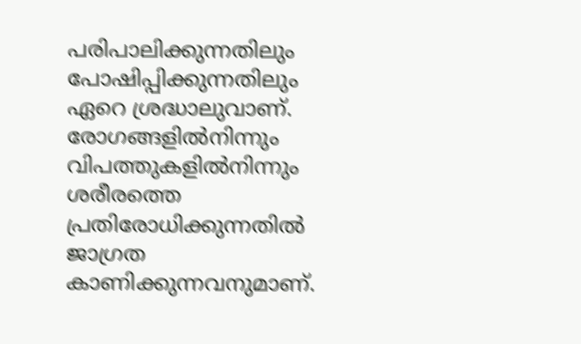പരിപാലിക്കുന്നതിലും പോഷിപ്പിക്കുന്നതിലും ഏറെ ശ്രദ്ധാലുവാണ്. രോഗങ്ങളിൽനിന്നും വിപത്തുകളിൽനിന്നും ശരീരത്തെ പ്രതിരോധിക്കുന്നതിൽ ജാഗ്രത കാണിക്കുന്നവനുമാണ്.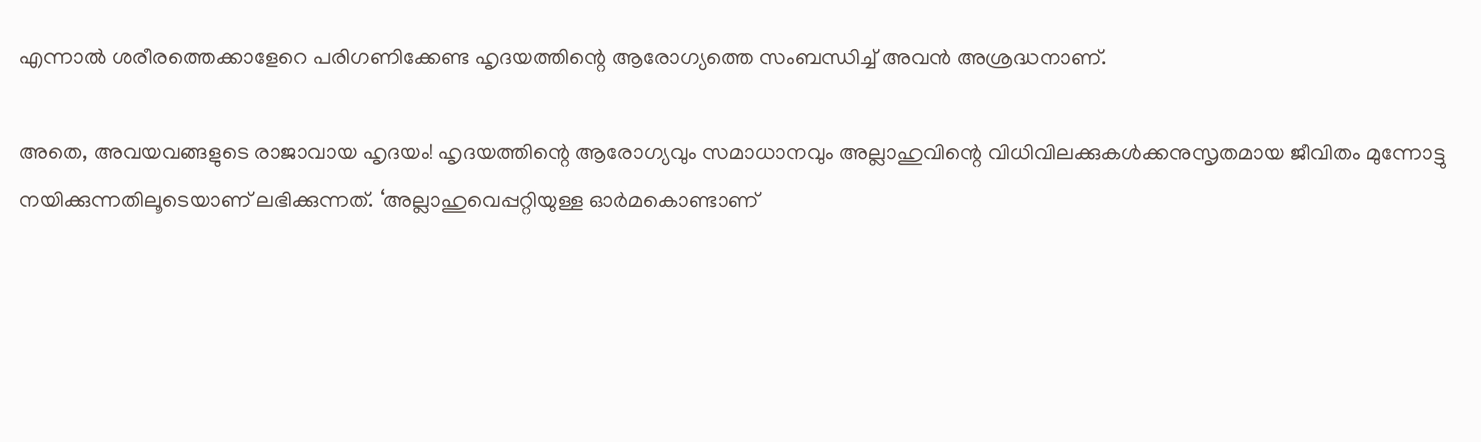എന്നാൽ ശരീരത്തെക്കാളേറെ പരിഗണിക്കേണ്ട ഹൃദയത്തിന്റെ ആരോഗ്യത്തെ സംബന്ധിച്ച് അവൻ അശ്രദ്ധനാണ്.

അതെ, അവയവങ്ങളുടെ രാജാവായ ഹൃദയം! ഹൃദയത്തിന്റെ ആരോഗ്യവും സമാധാനവും അല്ലാഹുവിന്റെ വിധിവിലക്കുകൾക്കനുസൃതമായ ജീവിതം മുന്നോട്ടു നയിക്കുന്നതിലൂടെയാണ് ലഭിക്കുന്നത്. ‘അല്ലാഹുവെപ്പറ്റിയുള്ള ഓർമകൊണ്ടാണ്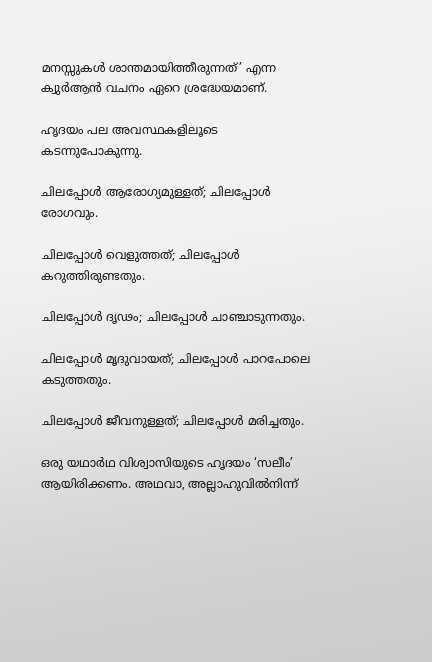മനസ്സുകൾ ശാന്തമായിത്തീരുന്നത്’ എന്ന ക്വുർആൻ വചനം ഏറെ ശ്രദ്ധേയമാണ്.

ഹൃദയം പല അവസ്ഥകളിലൂടെ കടന്നുപോകുന്നു.

ചിലപ്പോൾ ആരോഗ്യമുള്ളത്; ചിലപ്പോൾ രോഗവും.

ചിലപ്പോൾ വെളുത്തത്; ചിലപ്പോൾ കറുത്തിരുണ്ടതും.

ചിലപ്പോൾ ദൃഢം; ചിലപ്പോൾ ചാഞ്ചാടുന്നതും.

ചിലപ്പോൾ മൃദുവായത്; ചിലപ്പോൾ പാറപോലെ കടുത്തതും.

ചിലപ്പോൾ ജീവനുള്ളത്; ചിലപ്പോൾ മരിച്ചതും.

ഒരു യഥാർഥ വിശ്വാസിയുടെ ഹൃദയം ‘സലീം’ ആയിരിക്കണം. അഥവാ, അല്ലാഹുവിൽനിന്ന്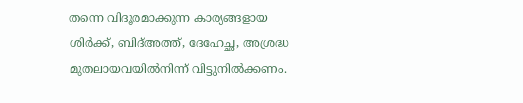തന്നെ വിദൂരമാക്കുന്ന കാര്യങ്ങളായ ശിർക്ക്, ബിദ്അത്ത്, ദേഹേച്ഛ, അശ്രദ്ധ മുതലായവയിൽനിന്ന് വിട്ടുനിൽക്കണം.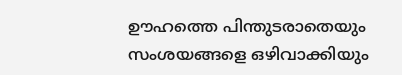ഊഹത്തെ പിന്തുടരാതെയും സംശയങ്ങളെ ഒഴിവാക്കിയും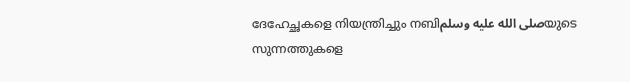ദേഹേച്ഛകളെ നിയന്ത്രിച്ചും നബിصلى الله عليه وسلمയുടെ സുന്നത്തുകളെ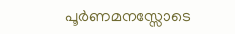പൂർണമനസ്സോടെ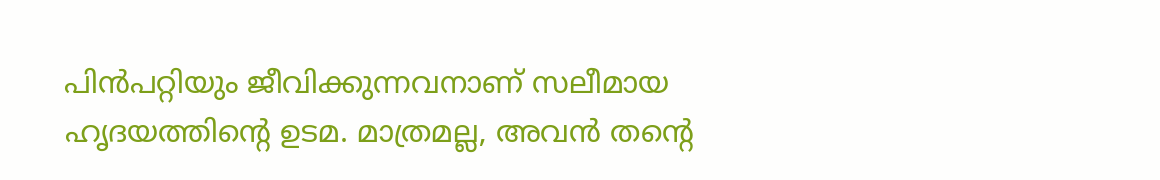പിൻപറ്റിയും ജീവിക്കുന്നവനാണ് സലീമായ ഹൃദയത്തിന്റെ ഉടമ. മാത്രമല്ല, അവൻ തന്റെ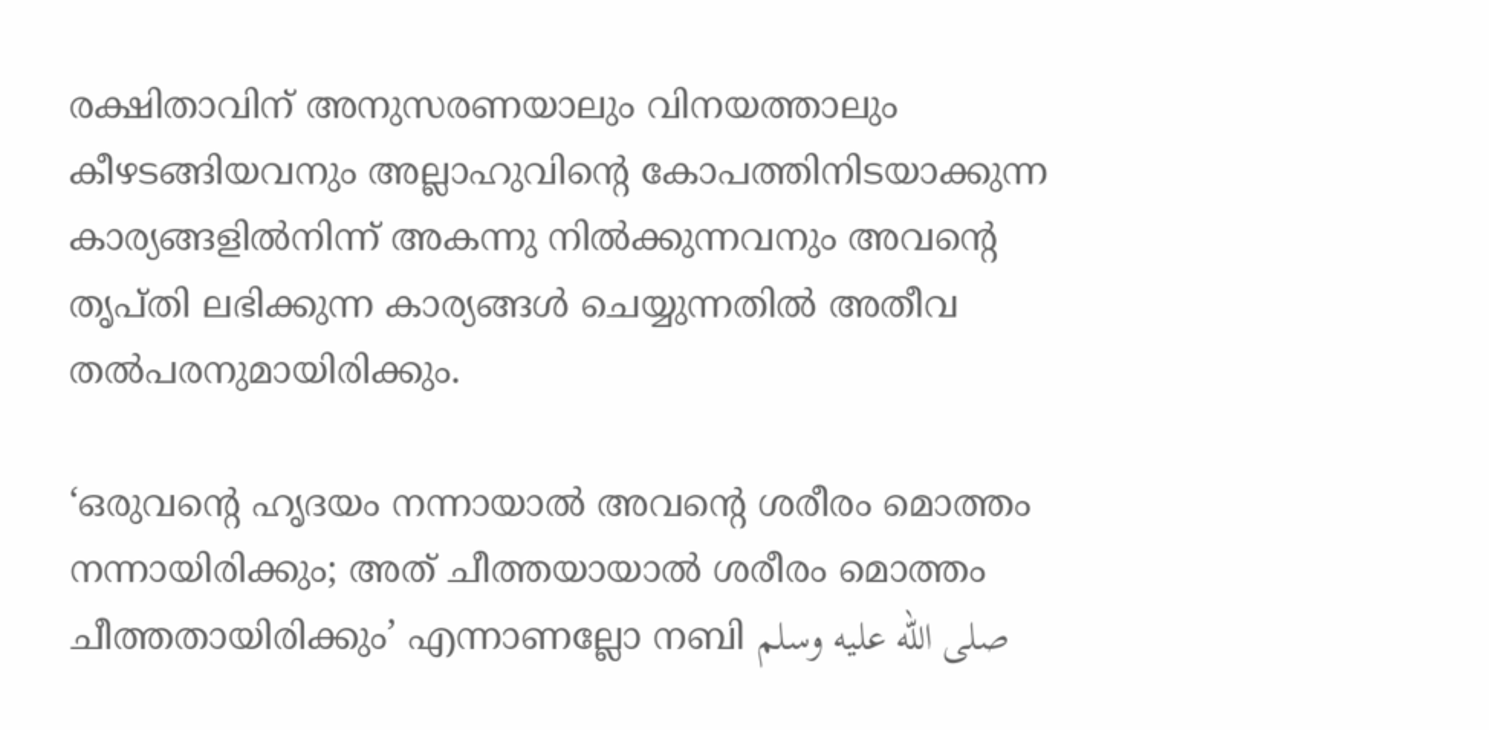രക്ഷിതാവിന് അനുസരണയാലും വിനയത്താലും കീഴടങ്ങിയവനും അല്ലാഹുവിന്റെ കോപത്തിനിടയാക്കുന്ന കാര്യങ്ങളിൽനിന്ന് അകന്നു നിൽക്കുന്നവനും അവന്റെ തൃപ്തി ലഭിക്കുന്ന കാര്യങ്ങൾ ചെയ്യുന്നതിൽ അതീവ തൽപരനുമായിരിക്കും.

‘ഒരുവന്റെ ഹൃദയം നന്നായാൽ അവന്റെ ശരീരം മൊത്തം നന്നായിരിക്കും; അത് ചീത്തയായാൽ ശരീരം മൊത്തം ചീത്തതായിരിക്കും’ എന്നാണല്ലോ നബി صلى الله عليه وسلم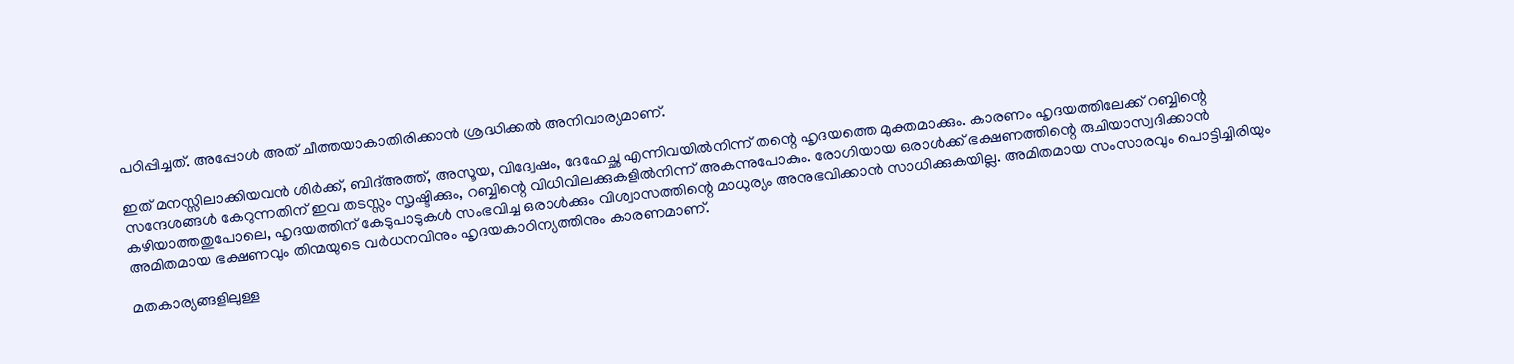പഠിപ്പിച്ചത്. അപ്പോൾ അത് ചീത്തയാകാതിരിക്കാൻ ശ്രദ്ധിക്കൽ അനിവാര്യമാണ്.

ഇത് മനസ്സിലാക്കിയവൻ ശിർക്ക്, ബിദ്അത്ത്, അസൂയ, വിദ്വേഷം, ദേഹേച്ഛ എന്നിവയിൽനിന്ന് തന്റെ ഹൃദയത്തെ മുക്തമാക്കും. കാരണം ഹൃദയത്തിലേക്ക് റബ്ബിന്റെ സന്ദേശങ്ങൾ കേറുന്നതിന് ഇവ തടസ്സം സൃഷ്ടിക്കും, റബ്ബിന്റെ വിധിവിലക്കുകളിൽനിന്ന് അകന്നുപോകും. രോഗിയായ ഒരാൾക്ക് ഭക്ഷണത്തിന്റെ രുചിയാസ്വദിക്കാൻ കഴിയാത്തതുപോലെ, ഹൃദയത്തിന് കേടുപാടുകൾ സംഭവിച്ച ഒരാൾക്കും വിശ്വാസത്തിന്റെ മാധുര്യം അനുഭവിക്കാൻ സാധിക്കുകയില്ല. അമിതമായ സംസാരവും പൊട്ടിച്ചിരിയും അമിതമായ ഭക്ഷണവും തിന്മയുടെ വർധനവിനും ഹൃദയകാഠിന്യത്തിനും കാരണമാണ്.

മതകാര്യങ്ങളിലുള്ള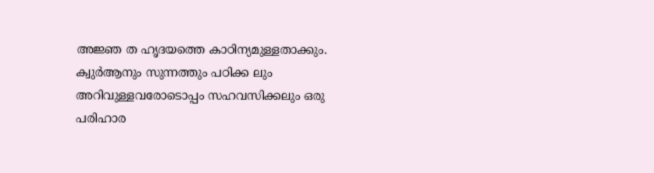അജ്ഞ ത ഹൃദയത്തെ കാഠിന്യമുള്ളതാക്കും. ക്വുർആനും സുന്നത്തും പഠിക്ക ലും അറിവുള്ളവരോടൊപ്പം സഹവസിക്കലും ഒരു പരിഹാര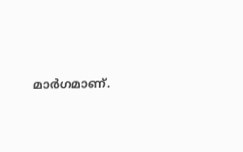മാർഗമാണ്.